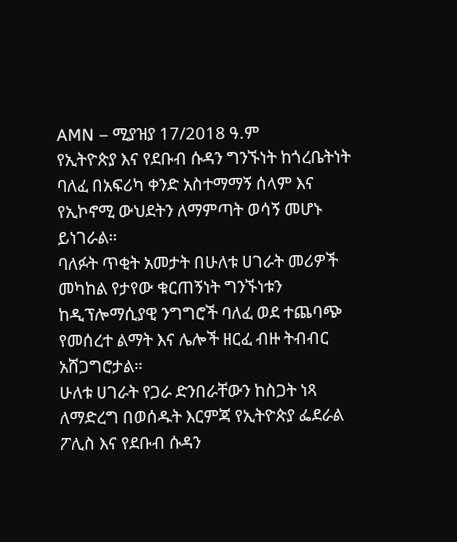AMN – ሚያዝያ 17/2018 ዓ.ም
የኢትዮጵያ እና የደቡብ ሱዳን ግንኙነት ከጎረቤትነት ባለፈ በአፍሪካ ቀንድ አስተማማኝ ሰላም እና የኢኮኖሚ ውህደትን ለማምጣት ወሳኝ መሆኑ ይነገራል።
ባለፉት ጥቂት አመታት በሁለቱ ሀገራት መሪዎች መካከል የታየው ቁርጠኝነት ግንኙነቱን ከዲፕሎማሲያዊ ንግግሮች ባለፈ ወደ ተጨባጭ የመሰረተ ልማት እና ሌሎች ዘርፈ ብዙ ትብብር አሸጋግሮታል።
ሁለቱ ሀገራት የጋራ ድንበራቸውን ከስጋት ነጻ ለማድረግ በወሰዱት እርምጃ የኢትዮጵያ ፌደራል ፖሊስ እና የደቡብ ሱዳን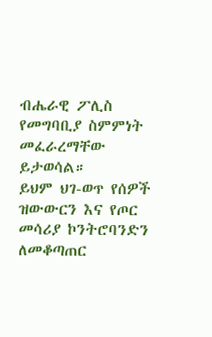ብሔራዊ ፖሊስ የመግባቢያ ስምምነት መፈራረማቸው ይታወሳል።
ይህም ህገ-ወጥ የሰዎች ዝውውርን እና የጦር መሳሪያ ኮንትሮባንድን ለመቆጣጠር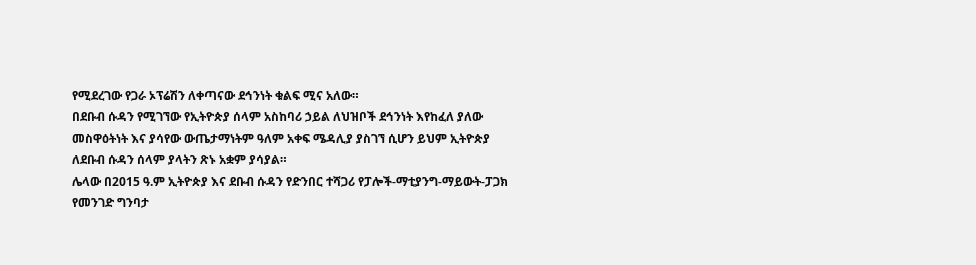የሚደረገው የጋራ ኦፕሬሽን ለቀጣናው ደኅንነት ቁልፍ ሚና አለው።
በደቡብ ሱዳን የሚገኘው የኢትዮጵያ ሰላም አስከባሪ ኃይል ለህዝቦች ደኅንነት እየከፈለ ያለው መስዋዕትነት እና ያሳየው ውጤታማነትም ዓለም አቀፍ ሜዳሊያ ያስገኘ ሲሆን ይህም ኢትዮጵያ ለደቡብ ሱዳን ሰላም ያላትን ጽኑ አቋም ያሳያል።
ሌላው በ2015 ዓ.ም ኢትዮጵያ እና ደቡብ ሱዳን የድንበር ተሻጋሪ የፓሎች-ማቲያንግ-ማይውት-ፓጋክ የመንገድ ግንባታ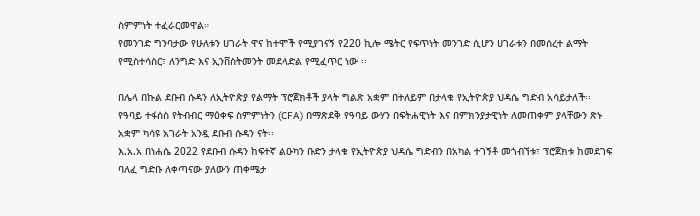ስምምነት ተፈራርመዋል።
የመንገድ ግንባታው የሁለቱን ሀገራት ዋና ከተሞች የሚያገናኝ የ220 ኪሎ ሜትር የፍጥነት መንገድ ሲሆን ሀገራቱን በመሰረተ ልማት የሚስተሳስር፣ ለንግድ እና ኢንቨስትመንት መደላድል የሚፈጥር ነው ፡፡

በሌላ በኩል ደቡብ ሱዳን ለኢትዮጵያ የልማት ፕሮጀክቶች ያላት ግልጽ አቋም በተለይም በታላቁ የኢትዮጵያ ህዳሴ ግድብ አሳይታለች፡፡
የዓባይ ተፋሰስ የትብብር ማዕቀፍ ስምምነትን (CFA) በማጽደቅ የዓባይ ውሃን በፍትሐዊነት እና በምክንያታዊነት ለመጠቀም ያላቸውን ጽኑ አቋም ካሳዩ አገራት አንዷ ደቡብ ሱዳን ናት፡፡
እ.አ.አ በነሐሴ 2022 የደቡብ ሱዳን ከፍተኛ ልዑካን ቡድን ታላቁ የኢትዮጵያ ህዳሴ ግድብን በአካል ተገኝቶ መጎብኘቱ፣ ፕሮጀክቱ ከመደገፍ ባለፈ ግድቡ ለቀጣናው ያለውን ጠቀሜታ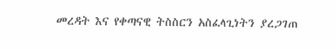መረዳት እና የቀጣናዊ ትስስርን አስፈላጊነትን ያረጋገጠ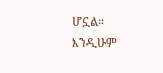ሆኗል።
እንዲሁም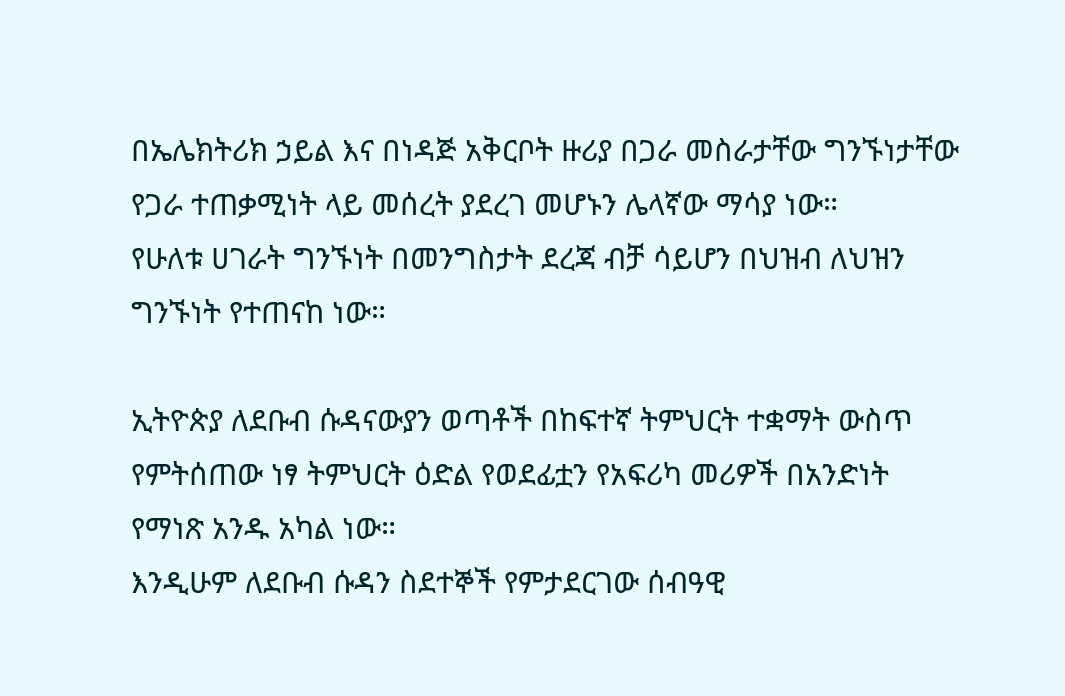በኤሌክትሪክ ኃይል እና በነዳጅ አቅርቦት ዙሪያ በጋራ መስራታቸው ግንኙነታቸው የጋራ ተጠቃሚነት ላይ መሰረት ያደረገ መሆኑን ሌላኛው ማሳያ ነው።
የሁለቱ ሀገራት ግንኙነት በመንግስታት ደረጃ ብቻ ሳይሆን በህዝብ ለህዝን ግንኙነት የተጠናከ ነው።

ኢትዮጵያ ለደቡብ ሱዳናውያን ወጣቶች በከፍተኛ ትምህርት ተቋማት ውስጥ የምትሰጠው ነፃ ትምህርት ዕድል የወደፊቷን የአፍሪካ መሪዎች በአንድነት የማነጽ አንዱ አካል ነው።
እንዲሁም ለደቡብ ሱዳን ስደተኞች የምታደርገው ሰብዓዊ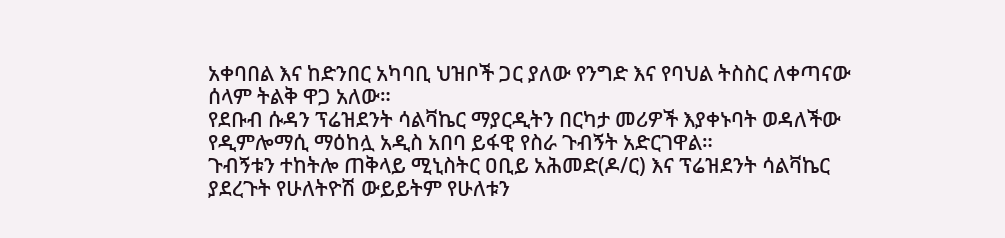አቀባበል እና ከድንበር አካባቢ ህዝቦች ጋር ያለው የንግድ እና የባህል ትስስር ለቀጣናው ሰላም ትልቅ ዋጋ አለው።
የደቡብ ሱዳን ፕሬዝደንት ሳልቫኬር ማያርዲትን በርካታ መሪዎች እያቀኑባት ወዳለችው የዲምሎማሲ ማዕከሏ አዲስ አበባ ይፋዊ የስራ ጉብኝት አድርገዋል።
ጉብኝቱን ተከትሎ ጠቅላይ ሚኒስትር ዐቢይ አሕመድ(ዶ/ር) እና ፕሬዝደንት ሳልቫኬር ያደረጉት የሁለትዮሽ ውይይትም የሁለቱን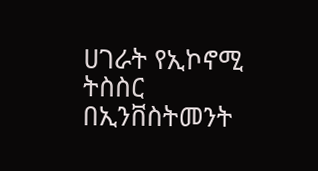ሀገራት የኢኮኖሚ ትስስር በኢንቨስትመንት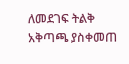ለመደገፍ ትልቅ አቅጣጫ ያስቀመጠ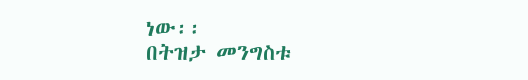ነው፡፡
በትዝታ መንግስቱ